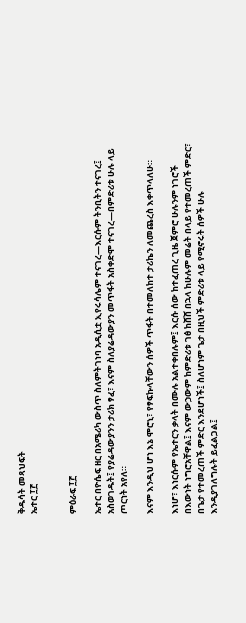ቅዱሳት መጻህፍት
ኤተር ፲፫


ምዕራፍ ፲፫

ኤተር በዮሴፍ ዘር በአሜሪካ ውስጥ ስለምትገነባ አዲሲቷ ኢየሩሳሌም ተናገረ—እርሱም ትንቢትን ተናገረ፤ አስወገዱት፤ የያሬዳውያንን ታሪክ ፃፈ፣ እናም ስለያሬዳውያን መጥፋት አስቀድሞ ተናገረ—በምድሪቱ ሁሉ ላይ ጦርነት አየለ።

እናም እንዲህ ሆነ እኔ ሞሮኒ፣ የፃፍኩላቸውን ሰዎች ጥፋት በተመለከተ ታሪኬን ለመጨረስ እቀጥላለሁ።

እነሆ፣ እነርሱም የኤተርን ቃላት በሙሉ አልተቀበሉም፤ እርሱ ሰው ከተፈጠረ ጊዜ ጀምሮ ሁሉንም ነገሮች በእውነት ነግሮአቸዋል፤ እናም ውኃውም ከምድሪቱ ገፅ ከሸሸ በኋላ ከሁሉም መሬት በላይ የተመረጠች ምድር፣ በጌታ የተመረጠች ምድር እንደሆነች፤ ስለሆነም ጌታ በዚህች ምድሪቱ ላይ የሚኖሩት ሰዎች ሁሉ እንዲያገለግሉት ይፈልጋል፤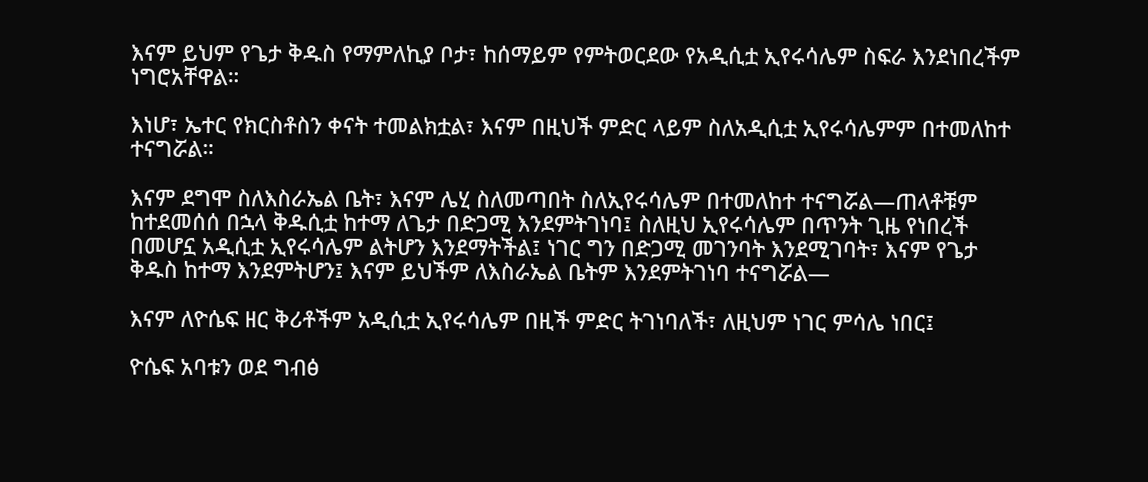እናም ይህም የጌታ ቅዱስ የማምለኪያ ቦታ፣ ከሰማይም የምትወርደው የአዲሲቷ ኢየሩሳሌም ስፍራ እንደነበረችም ነግሮአቸዋል።

እነሆ፣ ኤተር የክርስቶስን ቀናት ተመልክቷል፣ እናም በዚህች ምድር ላይም ስለአዲሲቷ ኢየሩሳሌምም በተመለከተ ተናግሯል።

እናም ደግሞ ስለእስራኤል ቤት፣ እናም ሌሂ ስለመጣበት ስለኢየሩሳሌም በተመለከተ ተናግሯል—ጠላቶቹም ከተደመሰሰ በኋላ ቅዱሲቷ ከተማ ለጌታ በድጋሚ እንደምትገነባ፤ ስለዚህ ኢየሩሳሌም በጥንት ጊዜ የነበረች በመሆኗ አዲሲቷ ኢየሩሳሌም ልትሆን እንደማትችል፤ ነገር ግን በድጋሚ መገንባት እንደሚገባት፣ እናም የጌታ ቅዱስ ከተማ እንደምትሆን፤ እናም ይህችም ለእስራኤል ቤትም እንደምትገነባ ተናግሯል—

እናም ለዮሴፍ ዘር ቅሪቶችም አዲሲቷ ኢየሩሳሌም በዚች ምድር ትገነባለች፣ ለዚህም ነገር ምሳሌ ነበር፤

ዮሴፍ አባቱን ወደ ግብፅ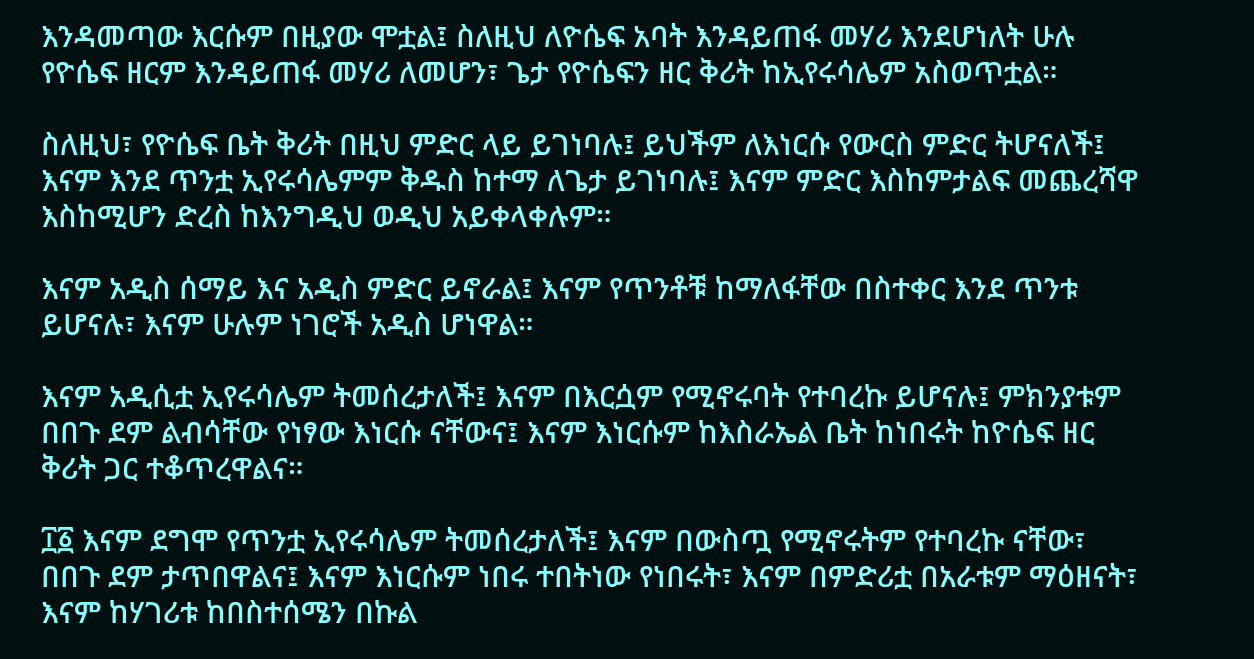እንዳመጣው እርሱም በዚያው ሞቷል፤ ስለዚህ ለዮሴፍ አባት እንዳይጠፋ መሃሪ እንደሆነለት ሁሉ የዮሴፍ ዘርም እንዳይጠፋ መሃሪ ለመሆን፣ ጌታ የዮሴፍን ዘር ቅሪት ከኢየሩሳሌም አስወጥቷል።

ስለዚህ፣ የዮሴፍ ቤት ቅሪት በዚህ ምድር ላይ ይገነባሉ፤ ይህችም ለእነርሱ የውርስ ምድር ትሆናለች፤ እናም እንደ ጥንቷ ኢየሩሳሌምም ቅዱስ ከተማ ለጌታ ይገነባሉ፤ እናም ምድር እስከምታልፍ መጨረሻዋ እስከሚሆን ድረስ ከእንግዲህ ወዲህ አይቀላቀሉም።

እናም አዲስ ሰማይ እና አዲስ ምድር ይኖራል፤ እናም የጥንቶቹ ከማለፋቸው በስተቀር እንደ ጥንቱ ይሆናሉ፣ እናም ሁሉም ነገሮች አዲስ ሆነዋል።

እናም አዲሲቷ ኢየሩሳሌም ትመሰረታለች፤ እናም በእርሷም የሚኖሩባት የተባረኩ ይሆናሉ፤ ምክንያቱም በበጉ ደም ልብሳቸው የነፃው እነርሱ ናቸውና፤ እናም እነርሱም ከእስራኤል ቤት ከነበሩት ከዮሴፍ ዘር ቅሪት ጋር ተቆጥረዋልና።

፲፩ እናም ደግሞ የጥንቷ ኢየሩሳሌም ትመሰረታለች፤ እናም በውስጧ የሚኖሩትም የተባረኩ ናቸው፣ በበጉ ደም ታጥበዋልና፤ እናም እነርሱም ነበሩ ተበትነው የነበሩት፣ እናም በምድሪቷ በአራቱም ማዕዘናት፣ እናም ከሃገሪቱ ከበስተሰሜን በኩል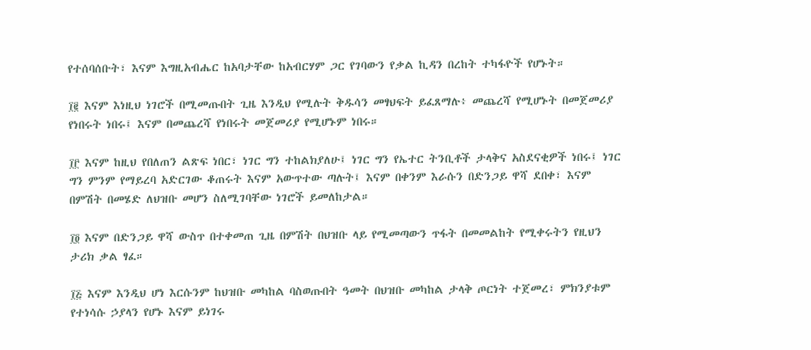የተሰባሰቡት፣ እናም እግዚአብሔር ከአባታቸው ከአብርሃም ጋር የገባውን የቃል ኪዳን በረከት ተካፋዮች የሆኑት።

፲፪ እናም እነዚህ ነገሮች በሚመጡበት ጊዜ እንዲህ የሚሉት ቅዱሳን መፃህፍት ይፈጸማሉ፥ መጨረሻ የሚሆኑት በመጀመሪያ የነበሩት ነበሩ፤ እናም በመጨረሻ የነበሩት መጀመሪያ የሚሆኑም ነበሩ።

፲፫ እናም ከዚህ የበለጠን ልጽፍ ነበር፣ ነገር ግን ተከልክያለሁ፤ ነገር ግን የኤተር ትንቢቶች ታላቅና አስደናቂዎች ነበሩ፤ ነገር ግን ምንም የማይረባ አድርገው ቆጠሩት እናም አውጥተው ጣሉት፤ እናም በቀንም እራሱን በድንጋይ ዋሻ ደበቀ፣ እናም በምሽት በመሄድ ለህዝቡ መሆን ስለሚገባቸው ነገሮች ይመለከታል።

፲፬ እናም በድንጋይ ዋሻ ውስጥ በተቀመጠ ጊዜ በምሽት በህዝቡ ላይ የሚመጣውን ጥፋት በመመልከት የሚቀሩትን የዚህን ታሪክ ቃል ፃፈ።

፲፭ እናም እንዲህ ሆነ እርሱንም ከህዝቡ መካከል ባስወጡበት ዓመት በህዝቡ መካከል ታላቅ ጦርነት ተጀመረ፣ ምክንያቱም የተነሳሱ ኃያላን የሆኑ እናም ይነገሩ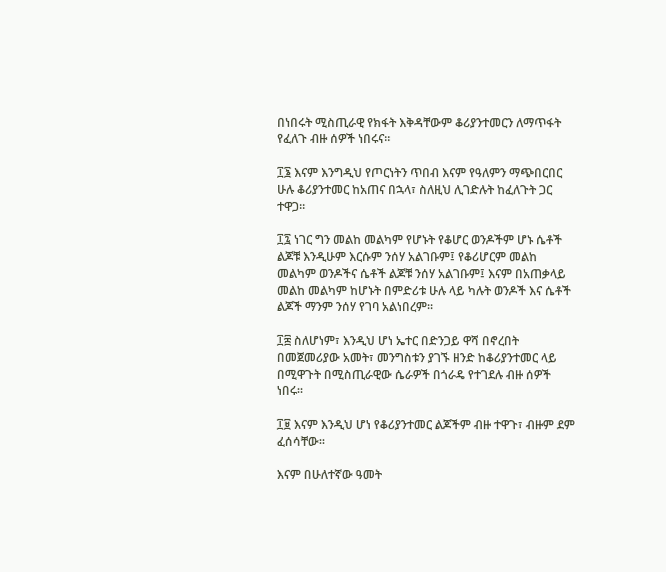በነበሩት ሚስጢራዊ የክፋት እቅዳቸውም ቆሪያንተመርን ለማጥፋት የፈለጉ ብዙ ሰዎች ነበሩና።

፲፮ እናም እንግዲህ የጦርነትን ጥበብ እናም የዓለምን ማጭበርበር ሁሉ ቆሪያንተመር ከአጠና በኋላ፣ ስለዚህ ሊገድሉት ከፈለጉት ጋር ተዋጋ።

፲፯ ነገር ግን መልከ መልካም የሆኑት የቆሆር ወንዶችም ሆኑ ሴቶች ልጆቹ እንዲሁም እርሱም ንሰሃ አልገቡም፤ የቆሪሆርም መልከ መልካም ወንዶችና ሴቶች ልጆቹ ንሰሃ አልገቡም፤ እናም በአጠቃላይ መልከ መልካም ከሆኑት በምድሪቱ ሁሉ ላይ ካሉት ወንዶች እና ሴቶች ልጆች ማንም ንሰሃ የገባ አልነበረም።

፲፰ ስለሆነም፣ እንዲህ ሆነ ኤተር በድንጋይ ዋሻ በኖረበት በመጀመሪያው አመት፣ መንግስቱን ያገኙ ዘንድ ከቆሪያንተመር ላይ በሚዋጉት በሚስጢራዊው ሴራዎች በጎራዴ የተገደሉ ብዙ ሰዎች ነበሩ።

፲፱ እናም እንዲህ ሆነ የቆሪያንተመር ልጆችም ብዙ ተዋጉ፣ ብዙም ደም ፈሰሳቸው።

እናም በሁለተኛው ዓመት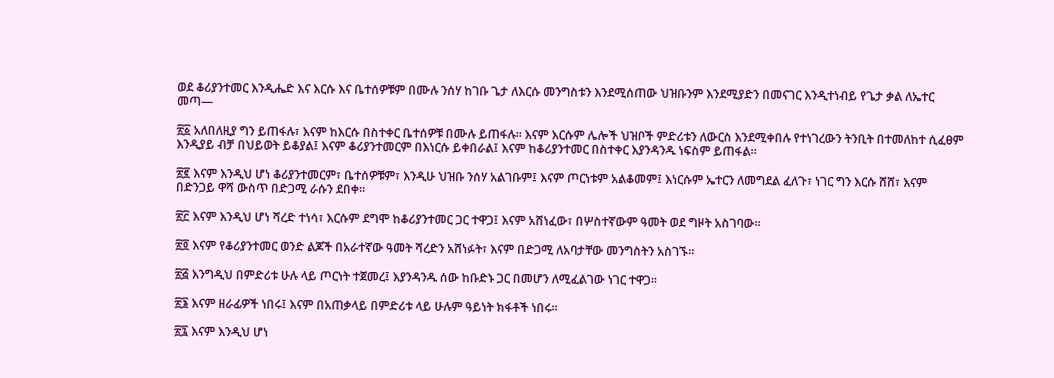ወደ ቆሪያንተመር እንዲሔድ እና እርሱ እና ቤተሰዎቹም በሙሉ ንሰሃ ከገቡ ጌታ ለእርሱ መንግስቱን እንደሚሰጠው ህዝቡንም እንደሚያድን በመናገር እንዲተነብይ የጌታ ቃል ለኤተር መጣ—

፳፩ አለበለዚያ ግን ይጠፋሉ፣ እናም ከእርሱ በስተቀር ቤተሰዎቹ በሙሉ ይጠፋሉ። እናም እርሱም ሌሎች ህዝቦች ምድሪቱን ለውርስ እንደሚቀበሉ የተነገረውን ትንቢት በተመለከተ ሲፈፀም እንዲያይ ብቻ በህይወት ይቆያል፤ እናም ቆሪያንተመርም በእነርሱ ይቀበራል፤ እናም ከቆሪያንተመር በስተቀር እያንዳንዱ ነፍስም ይጠፋል።

፳፪ እናም እንዲህ ሆነ ቆሪያንተመርም፣ ቤተሰዎቹም፣ እንዲሁ ህዝቡ ንሰሃ አልገቡም፤ እናም ጦርነቱም አልቆመም፤ እነርሱም ኤተርን ለመግደል ፈለጉ፣ ነገር ግን እርሱ ሸሸ፣ እናም በድንጋይ ዋሻ ውስጥ በድጋሚ ራሱን ደበቀ።

፳፫ እናም እንዲህ ሆነ ሻረድ ተነሳ፣ እርሱም ደግሞ ከቆሪያንተመር ጋር ተዋጋ፤ እናም አሸነፈው፣ በሦስተኛውም ዓመት ወደ ግዞት አስገባው።

፳፬ እናም የቆሪያንተመር ወንድ ልጆች በአራተኛው ዓመት ሻረድን አሸነፉት፣ እናም በድጋሚ ለአባታቸው መንግስትን አስገኙ።

፳፭ እንግዲህ በምድሪቱ ሁሉ ላይ ጦርነት ተጀመረ፤ እያንዳንዱ ሰው ከቡድኑ ጋር በመሆን ለሚፈልገው ነገር ተዋጋ።

፳፮ እናም ዘራፊዎች ነበሩ፤ እናም በአጠቃላይ በምድሪቱ ላይ ሁሉም ዓይነት ክፋቶች ነበሩ።

፳፯ እናም እንዲህ ሆነ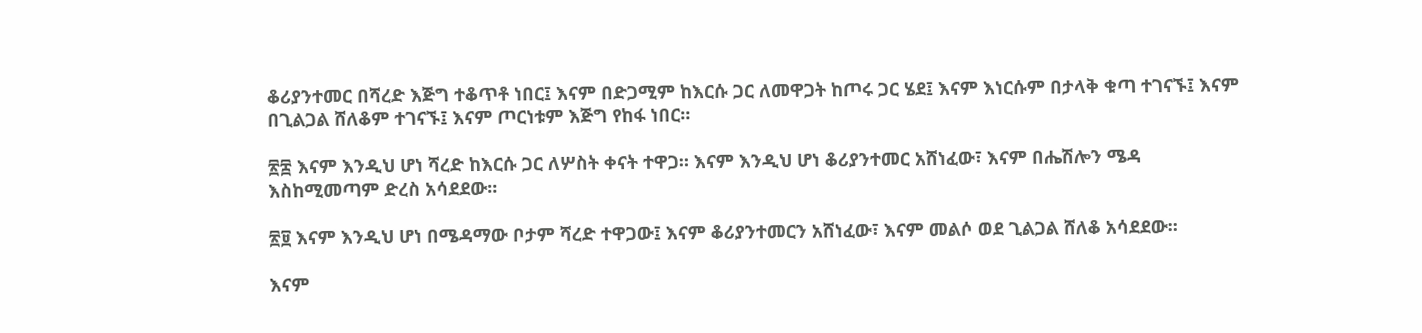ቆሪያንተመር በሻረድ እጅግ ተቆጥቶ ነበር፤ እናም በድጋሚም ከእርሱ ጋር ለመዋጋት ከጦሩ ጋር ሄደ፤ እናም እነርሱም በታላቅ ቁጣ ተገናኙ፤ እናም በጊልጋል ሸለቆም ተገናኙ፤ እናም ጦርነቱም እጅግ የከፋ ነበር።

፳፰ እናም እንዲህ ሆነ ሻረድ ከእርሱ ጋር ለሦስት ቀናት ተዋጋ። እናም እንዲህ ሆነ ቆሪያንተመር አሸነፈው፣ እናም በሔሽሎን ሜዳ እስከሚመጣም ድረስ አሳደደው።

፳፱ እናም እንዲህ ሆነ በሜዳማው ቦታም ሻረድ ተዋጋው፤ እናም ቆሪያንተመርን አሸነፈው፣ እናም መልሶ ወደ ጊልጋል ሸለቆ አሳደደው።

እናም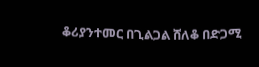ቆሪያንተመር በጊልጋል ሸለቆ በድጋሚ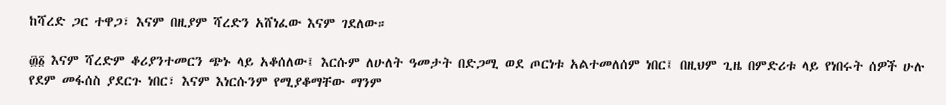ከሻረድ ጋር ተዋጋ፣ እናም በዚያም ሻረድን አሸነፈው እናም ገደለው።

፴፩ እናም ሻረድም ቆሪያንተመርን ጭኑ ላይ አቆሰለው፤ እርሱም ለሁለት ዓመታት በድጋሚ ወደ ጦርነቱ አልተመለሰም ነበር፤ በዚህም ጊዜ በምድሪቱ ላይ የነበሩት ሰዎች ሁሉ የደም መፋሰስ ያደርጉ ነበር፣ እናም እነርሱንም የሚያቆማቸው ማንም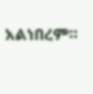አልነበረም።